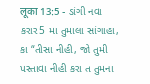लूका 13:5 - ડાંગી નવા કરાર5 મા તુમાલા સાંગાહા, કા “તીસા નીહી, જો તુમી પસ્તાવા નીહી કરા ત તુમના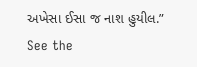અખેસા ઈસા જ નાશ હુયીલ.” See the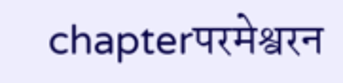chapterपरमेश्वरन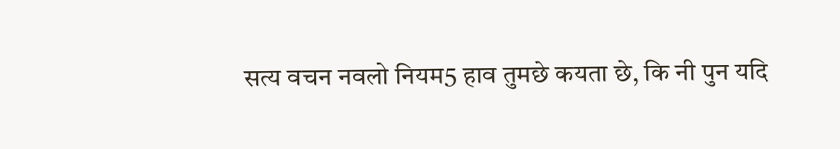सत्य वचन नवलो नियम5 हाव तुमछे कयता छे, कि नी पुन यदि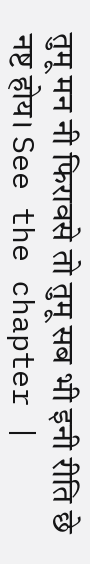तुमू मन नी फिरावसे तो तुमू सब भी इनी रीति छे नष्ट होय। See the chapter |